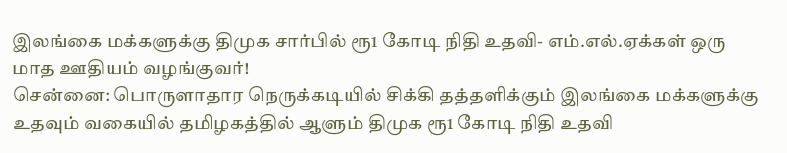இலங்கை மக்களுக்கு திமுக சார்பில் ரூ1 கோடி நிதி உதவி- எம்.எல்.ஏக்கள் ஒரு மாத ஊதியம் வழங்குவர்!
சென்னை: பொருளாதார நெருக்கடியில் சிக்கி தத்தளிக்கும் இலங்கை மக்களுக்கு உதவும் வகையில் தமிழகத்தில் ஆளும் திமுக ரூ1 கோடி நிதி உதவி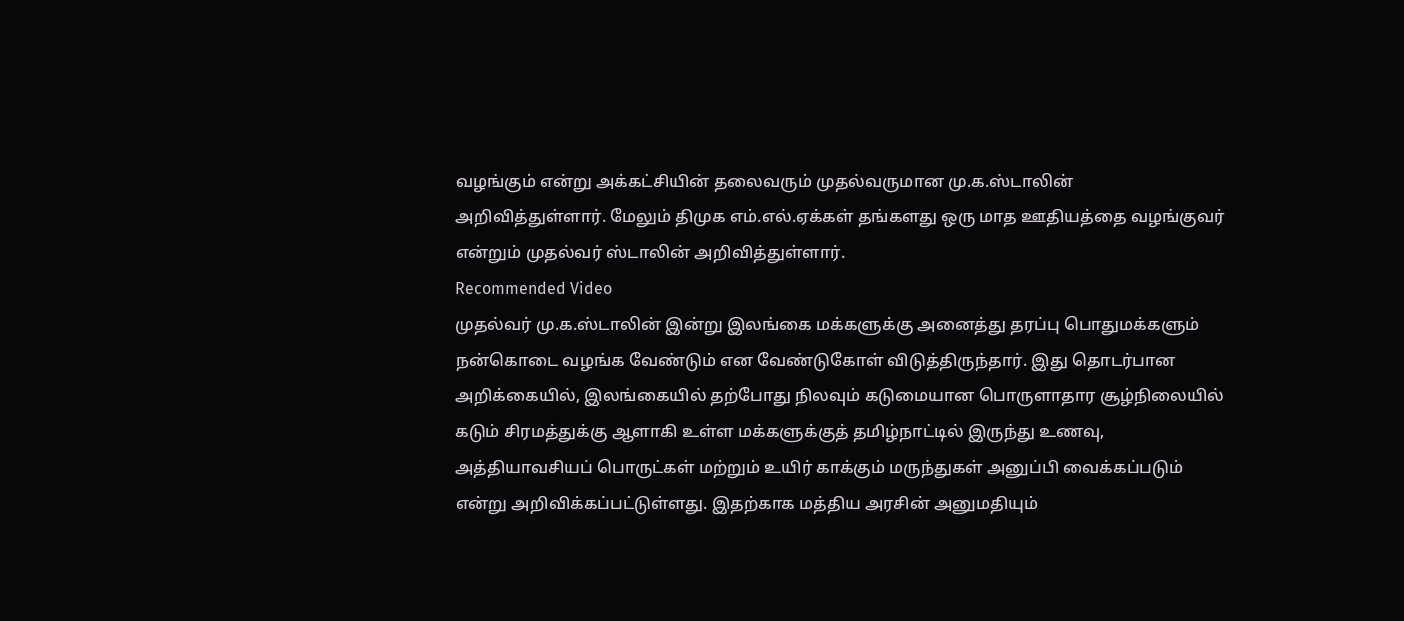வழங்கும் என்று அக்கட்சியின் தலைவரும் முதல்வருமான மு.க.ஸ்டாலின் அறிவித்துள்ளார். மேலும் திமுக எம்.எல்.ஏக்கள் தங்களது ஒரு மாத ஊதியத்தை வழங்குவர் என்றும் முதல்வர் ஸ்டாலின் அறிவித்துள்ளார்.
Recommended Video
முதல்வர் மு.க.ஸ்டாலின் இன்று இலங்கை மக்களுக்கு அனைத்து தரப்பு பொதுமக்களும் நன்கொடை வழங்க வேண்டும் என வேண்டுகோள் விடுத்திருந்தார். இது தொடர்பான அறிக்கையில், இலங்கையில் தற்போது நிலவும் கடுமையான பொருளாதார சூழ்நிலையில் கடும் சிரமத்துக்கு ஆளாகி உள்ள மக்களுக்குத் தமிழ்நாட்டில் இருந்து உணவு, அத்தியாவசியப் பொருட்கள் மற்றும் உயிர் காக்கும் மருந்துகள் அனுப்பி வைக்கப்படும் என்று அறிவிக்கப்பட்டுள்ளது. இதற்காக மத்திய அரசின் அனுமதியும்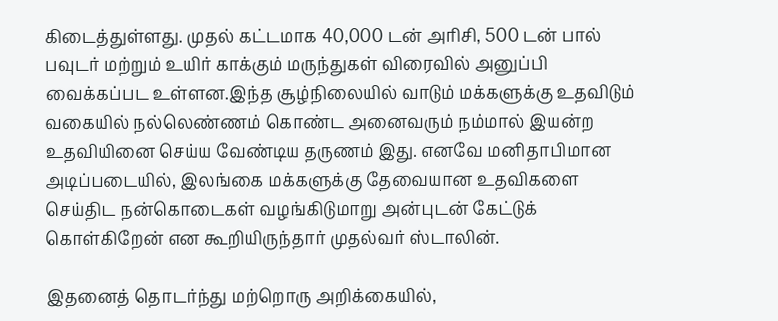கிடைத்துள்ளது. முதல் கட்டமாக 40,000 டன் அரிசி, 500 டன் பால் பவுடர் மற்றும் உயிர் காக்கும் மருந்துகள் விரைவில் அனுப்பி வைக்கப்பட உள்ளன.இந்த சூழ்நிலையில் வாடும் மக்களுக்கு உதவிடும் வகையில் நல்லெண்ணம் கொண்ட அனைவரும் நம்மால் இயன்ற உதவியினை செய்ய வேண்டிய தருணம் இது. எனவே மனிதாபிமான அடிப்படையில், இலங்கை மக்களுக்கு தேவையான உதவிகளை செய்திட நன்கொடைகள் வழங்கிடுமாறு அன்புடன் கேட்டுக் கொள்கிறேன் என கூறியிருந்தார் முதல்வர் ஸ்டாலின்.

இதனைத் தொடர்ந்து மற்றொரு அறிக்கையில்,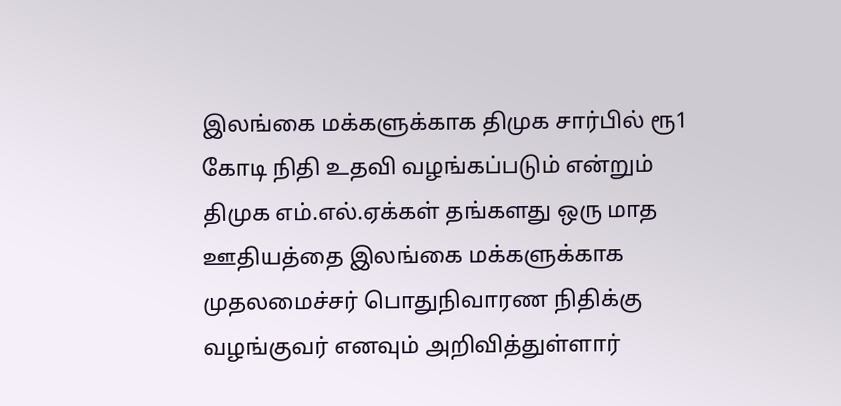இலங்கை மக்களுக்காக திமுக சார்பில் ரூ1 கோடி நிதி உதவி வழங்கப்படும் என்றும் திமுக எம்.எல்.ஏக்கள் தங்களது ஒரு மாத ஊதியத்தை இலங்கை மக்களுக்காக முதலமைச்சர் பொதுநிவாரண நிதிக்கு வழங்குவர் எனவும் அறிவித்துள்ளார்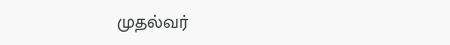முதல்வர்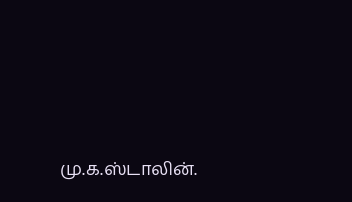மு.க.ஸ்டாலின்.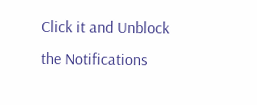Click it and Unblock the Notifications